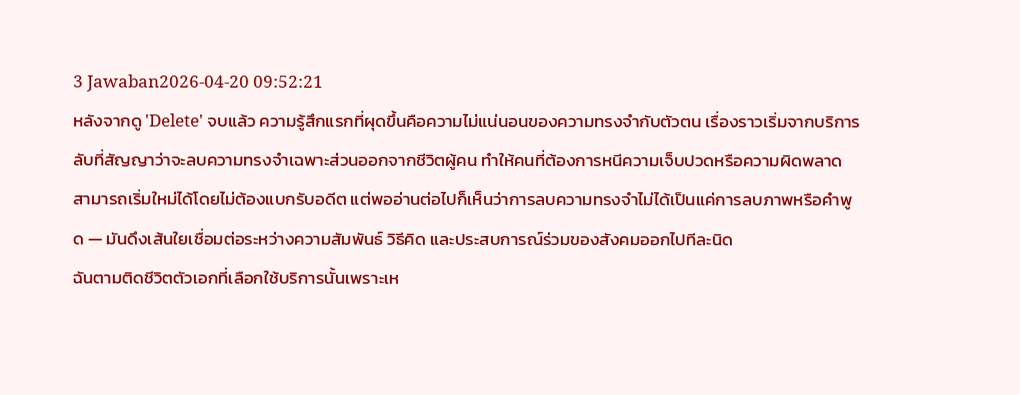3 Jawaban2026-04-20 09:52:21
หลังจากดู 'Delete' จบแล้ว ความรู้สึกแรกที่ผุดขึ้นคือความไม่แน่นอนของความทรงจำกับตัวตน เรื่องราวเริ่มจากบริการลับที่สัญญาว่าจะลบความทรงจำเฉพาะส่วนออกจากชีวิตผู้คน ทำให้คนที่ต้องการหนีความเจ็บปวดหรือความผิดพลาดสามารถเริ่มใหม่ได้โดยไม่ต้องแบกรับอดีต แต่พออ่านต่อไปก็เห็นว่าการลบความทรงจำไม่ได้เป็นแค่การลบภาพหรือคำพูด — มันดึงเส้นใยเชื่อมต่อระหว่างความสัมพันธ์ วิธีคิด และประสบการณ์ร่วมของสังคมออกไปทีละนิด
ฉันตามติดชีวิตตัวเอกที่เลือกใช้บริการนั้นเพราะเห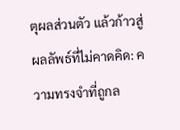ตุผลส่วนตัว แล้วก้าวสู่ผลลัพธ์ที่ไม่คาดคิด: ความทรงจำที่ถูกล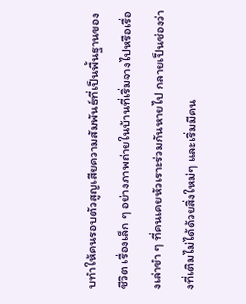บทำให้คนรอบตัวสูญเสียความสัมพันธ์ที่เป็นพื้นฐานของชีวิต เรื่องเล็ก ๆ อย่างภาพถ่ายในบ้านที่เริ่มจางไปหรือเรื่องเล่าขำ ๆ ที่คนเคยหัวเราะร่วมกันหายไป กลายเป็นช่องว่างที่เติมไม่ได้ด้วยสิ่งใหม่ๆ และเริ่มมีคน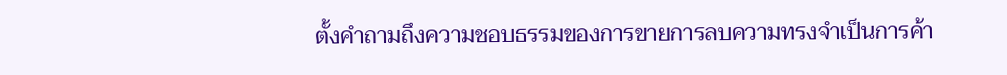ตั้งคำถามถึงความชอบธรรมของการขายการลบความทรงจำเป็นการค้า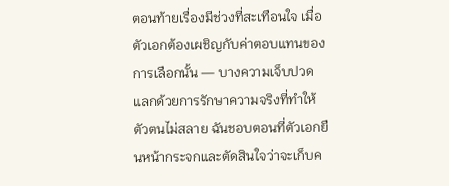ตอนท้ายเรื่องมีช่วงที่สะเทือนใจ เมื่อตัวเอกต้องเผชิญกับค่าตอบแทนของการเลือกนั้น — บางความเจ็บปวดแลกด้วยการรักษาความจริงที่ทำให้ตัวตนไม่สลาย ฉันชอบตอนที่ตัวเอกยืนหน้ากระจกและตัดสินใจว่าจะเก็บค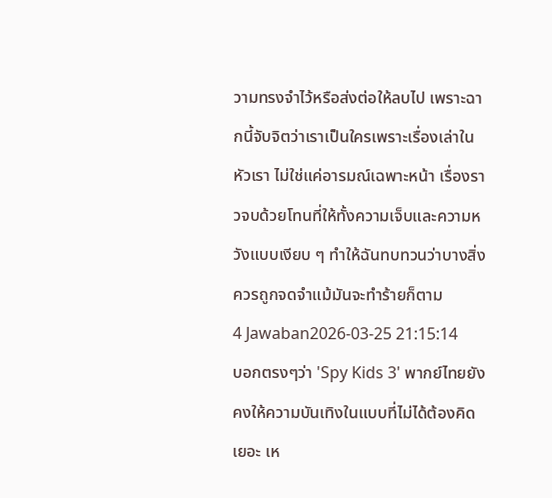วามทรงจำไว้หรือส่งต่อให้ลบไป เพราะฉากนี้จับจิตว่าเราเป็นใครเพราะเรื่องเล่าในหัวเรา ไม่ใช่แค่อารมณ์เฉพาะหน้า เรื่องราวจบด้วยโทนที่ให้ทั้งความเจ็บและความหวังแบบเงียบ ๆ ทำให้ฉันทบทวนว่าบางสิ่งควรถูกจดจำแม้มันจะทำร้ายก็ตาม
4 Jawaban2026-03-25 21:15:14
บอกตรงๆว่า 'Spy Kids 3' พากย์ไทยยังคงให้ความบันเทิงในแบบที่ไม่ได้ต้องคิดเยอะ เห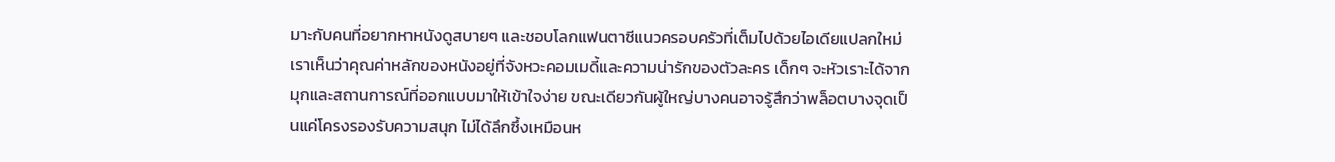มาะกับคนที่อยากหาหนังดูสบายๆ และชอบโลกแฟนตาซีแนวครอบครัวที่เต็มไปด้วยไอเดียแปลกใหม่
เราเห็นว่าคุณค่าหลักของหนังอยู่ที่จังหวะคอมเมดี้และความน่ารักของตัวละคร เด็กๆ จะหัวเราะได้จากมุกและสถานการณ์ที่ออกแบบมาให้เข้าใจง่าย ขณะเดียวกันผู้ใหญ่บางคนอาจรู้สึกว่าพล็อตบางจุดเป็นแค่โครงรองรับความสนุก ไม่ได้ลึกซึ้งเหมือนห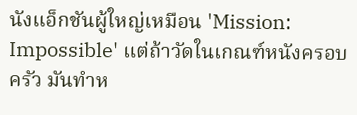นังแอ็กชันผู้ใหญ่เหมือน 'Mission: Impossible' แต่ถ้าวัดในเกณฑ์หนังครอบครัว มันทำห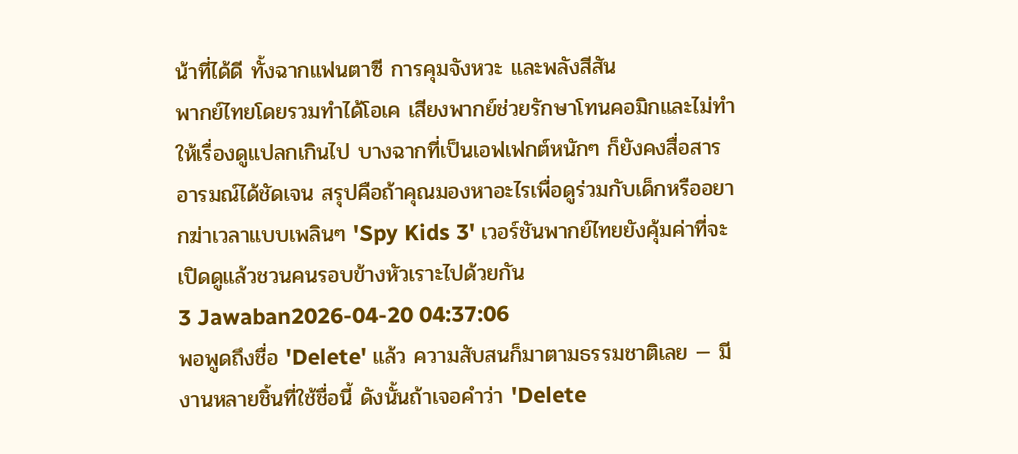น้าที่ได้ดี ทั้งฉากแฟนตาซี การคุมจังหวะ และพลังสีสัน
พากย์ไทยโดยรวมทำได้โอเค เสียงพากย์ช่วยรักษาโทนคอมิกและไม่ทำให้เรื่องดูแปลกเกินไป บางฉากที่เป็นเอฟเฟกต์หนักๆ ก็ยังคงสื่อสารอารมณ์ได้ชัดเจน สรุปคือถ้าคุณมองหาอะไรเพื่อดูร่วมกับเด็กหรืออยากฆ่าเวลาแบบเพลินๆ 'Spy Kids 3' เวอร์ชันพากย์ไทยยังคุ้มค่าที่จะเปิดดูแล้วชวนคนรอบข้างหัวเราะไปด้วยกัน
3 Jawaban2026-04-20 04:37:06
พอพูดถึงชื่อ 'Delete' แล้ว ความสับสนก็มาตามธรรมชาติเลย — มีงานหลายชิ้นที่ใช้ชื่อนี้ ดังนั้นถ้าเจอคำว่า 'Delete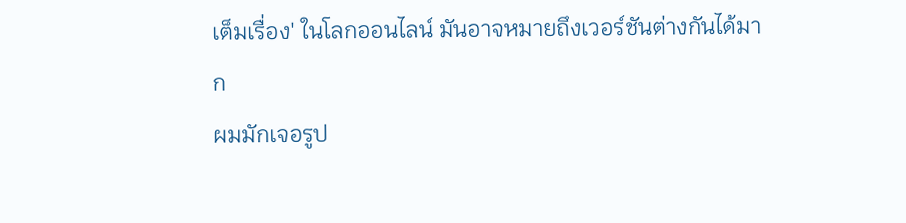เต็มเรื่อง' ในโลกออนไลน์ มันอาจหมายถึงเวอร์ชันต่างกันได้มาก
ผมมักเจอรูป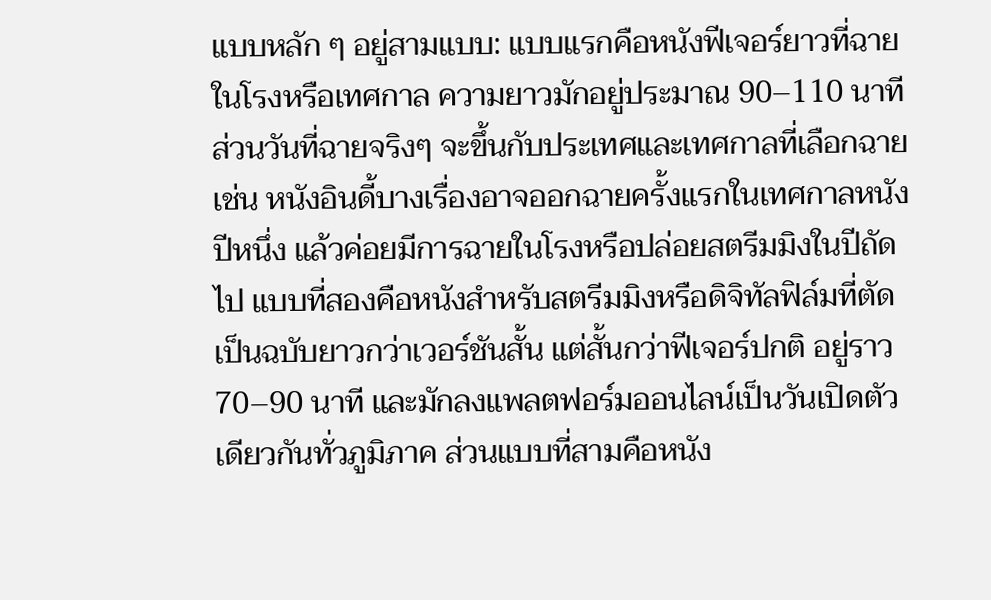แบบหลัก ๆ อยู่สามแบบ: แบบแรกคือหนังฟีเจอร์ยาวที่ฉายในโรงหรือเทศกาล ความยาวมักอยู่ประมาณ 90–110 นาที ส่วนวันที่ฉายจริงๆ จะขึ้นกับประเทศและเทศกาลที่เลือกฉาย เช่น หนังอินดี้บางเรื่องอาจออกฉายครั้งแรกในเทศกาลหนังปีหนึ่ง แล้วค่อยมีการฉายในโรงหรือปล่อยสตรีมมิงในปีถัดไป แบบที่สองคือหนังสำหรับสตรีมมิงหรือดิจิทัลฟิล์มที่ตัดเป็นฉบับยาวกว่าเวอร์ชันสั้น แต่สั้นกว่าฟีเจอร์ปกติ อยู่ราว 70–90 นาที และมักลงแพลตฟอร์มออนไลน์เป็นวันเปิดตัวเดียวกันทั่วภูมิภาค ส่วนแบบที่สามคือหนัง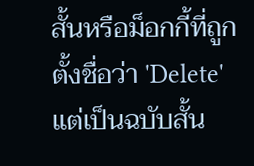สั้นหรือม็อกกี้ที่ถูกตั้งชื่อว่า 'Delete' แต่เป็นฉบับสั้น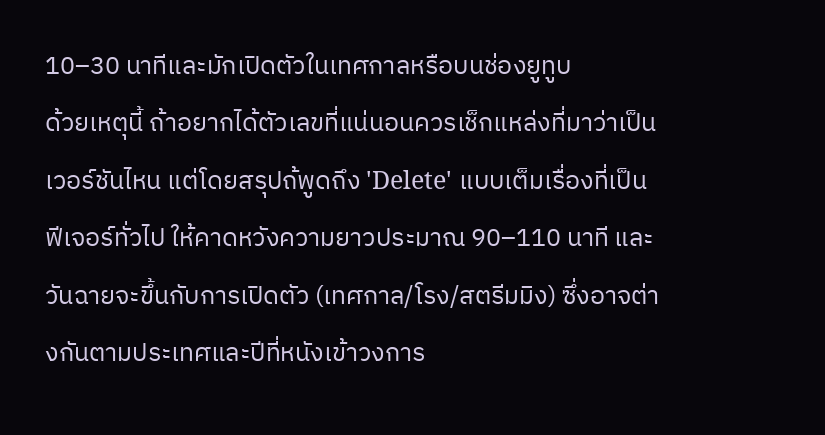10–30 นาทีและมักเปิดตัวในเทศกาลหรือบนช่องยูทูบ
ด้วยเหตุนี้ ถ้าอยากได้ตัวเลขที่แน่นอนควรเช็กแหล่งที่มาว่าเป็นเวอร์ชันไหน แต่โดยสรุปถ้พูดถึง 'Delete' แบบเต็มเรื่องที่เป็นฟีเจอร์ทั่วไป ให้คาดหวังความยาวประมาณ 90–110 นาที และวันฉายจะขึ้นกับการเปิดตัว (เทศกาล/โรง/สตรีมมิง) ซึ่งอาจต่างกันตามประเทศและปีที่หนังเข้าวงการ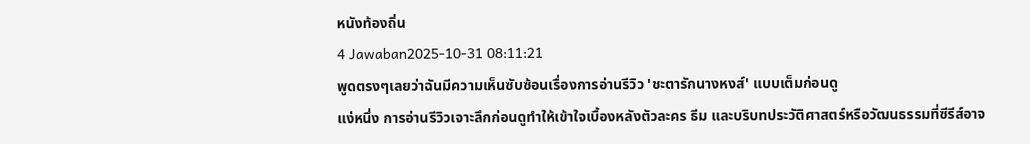หนังท้องถิ่น
4 Jawaban2025-10-31 08:11:21
พูดตรงๆเลยว่าฉันมีความเห็นซับซ้อนเรื่องการอ่านรีวิว 'ชะตารักนางหงส์' แบบเต็มก่อนดู
แง่หนึ่ง การอ่านรีวิวเจาะลึกก่อนดูทำให้เข้าใจเบื้องหลังตัวละคร ธีม และบริบทประวัติศาสตร์หรือวัฒนธรรมที่ซีรีส์อาจ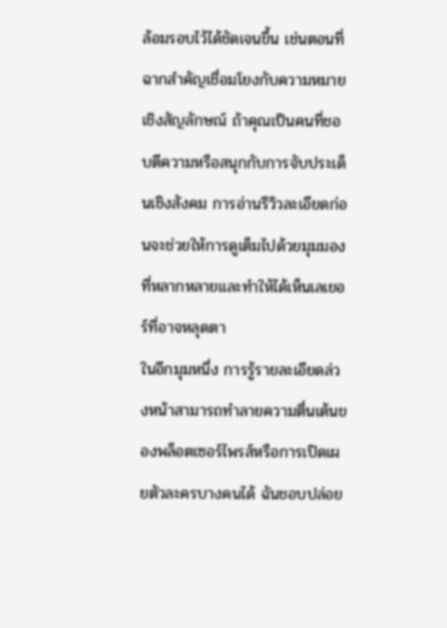ล้อมรอบไว้ได้ชัดเจนขึ้น เช่นตอนที่ฉากสำคัญเชื่อมโยงกับความหมายเชิงสัญลักษณ์ ถ้าคุณเป็นคนที่ชอบตีความหรือสนุกกับการจับประเด็นเชิงสังคม การอ่านรีวิวละเอียดก่อนจะช่วยให้การดูเต็มไปด้วยมุมมองที่หลากหลายและทำให้ได้เห็นเลเยอร์ที่อาจหลุดตา
ในอีกมุมหนึ่ง การรู้รายละเอียดล่วงหน้าสามารถทำลายความตื่นเต้นของพล็อตเซอร์ไพรส์หรือการเปิดเผยตัวละครบางคนได้ ฉันชอบปล่อย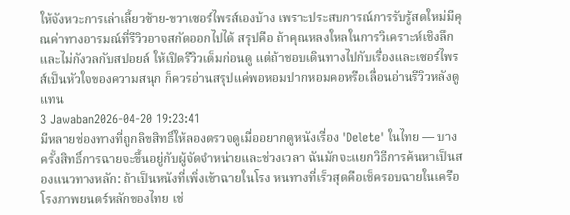ให้จังหวะการเล่าเลี้ยวซ้าย-ขวาเซอร์ไพรส์เองบ้าง เพราะประสบการณ์การรับรู้สดใหม่มีคุณค่าทางอารมณ์ที่รีวิวอาจสกัดออกไปได้ สรุปคือ ถ้าคุณหลงใหลในการวิเคราะห์เชิงลึกและไม่กังวลกับสปอยล์ ให้เปิดรีวิวเต็มก่อนดู แต่ถ้าชอบเดินทางไปกับเรื่องและเซอร์ไพรส์เป็นหัวใจของความสนุก ก็ควรอ่านสรุปแค่พอหอมปากหอมคอหรือเลื่อนอ่านรีวิวหลังดูแทน
3 Jawaban2026-04-20 19:23:41
มีหลายช่องทางที่ถูกลิขสิทธิ์ให้ลองตรวจดูเมื่ออยากดูหนังเรื่อง 'Delete' ในไทย — บางครั้งสิทธิ์การฉายจะขึ้นอยู่กับผู้จัดจำหน่ายและช่วงเวลา ฉันมักจะแยกวิธีการค้นหาเป็นสองแนวทางหลัก: ถ้าเป็นหนังที่เพิ่งเข้าฉายในโรง หนทางที่เร็วสุดคือเช็ครอบฉายในเครือโรงภาพยนตร์หลักของไทย เช่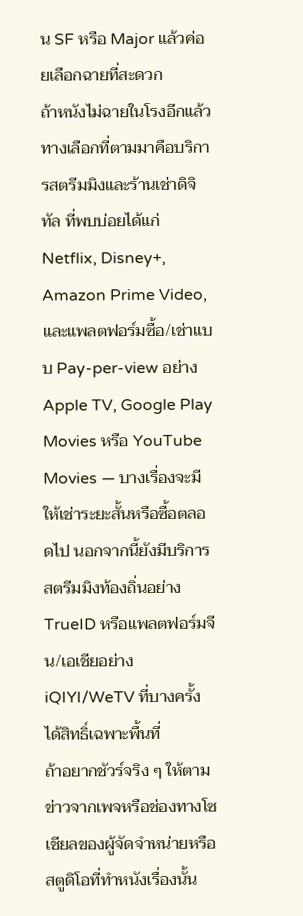น SF หรือ Major แล้วค่อยเลือกฉายที่สะดวก
ถ้าหนังไม่ฉายในโรงอีกแล้ว ทางเลือกที่ตามมาคือบริการสตรีมมิงและร้านเช่าดิจิทัล ที่พบบ่อยได้แก่ Netflix, Disney+, Amazon Prime Video, และแพลตฟอร์มซื้อ/เช่าแบบ Pay-per-view อย่าง Apple TV, Google Play Movies หรือ YouTube Movies — บางเรื่องจะมีให้เช่าระยะสั้นหรือซื้อตลอดไป นอกจากนี้ยังมีบริการสตรีมมิงท้องถิ่นอย่าง TrueID หรือแพลตฟอร์มจีน/เอเชียอย่าง iQIYI/WeTV ที่บางครั้งได้สิทธิ์เฉพาะพื้นที่
ถ้าอยากชัวร์จริง ๆ ให้ตามข่าวจากเพจหรือช่องทางโซเชียลของผู้จัดจำหน่ายหรือสตูดิโอที่ทำหนังเรื่องนั้น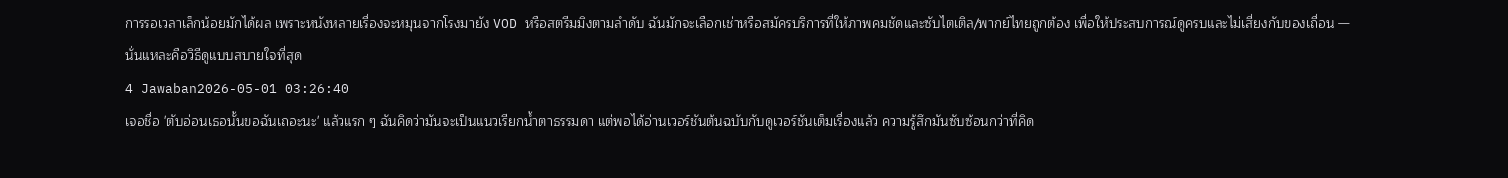การรอเวลาเล็กน้อยมักได้ผล เพราะหนังหลายเรื่องจะหมุนจากโรงมายัง VOD หรือสตรีมมิงตามลำดับ ฉันมักจะเลือกเช่าหรือสมัครบริการที่ให้ภาพคมชัดและซับไตเติล/พากย์ไทยถูกต้อง เพื่อให้ประสบการณ์ดูครบและไม่เสี่ยงกับของเถื่อน — นั่นแหละคือวิธีดูแบบสบายใจที่สุด
4 Jawaban2026-05-01 03:26:40
เจอชื่อ 'ตับอ่อนเธอนั้นขอฉันเถอะนะ' แล้วแรก ๆ ฉันคิดว่ามันจะเป็นแนวเรียกน้ำตาธรรมดา แต่พอได้อ่านเวอร์ชันต้นฉบับกับดูเวอร์ชันเต็มเรื่องแล้ว ความรู้สึกมันซับซ้อนกว่าที่คิด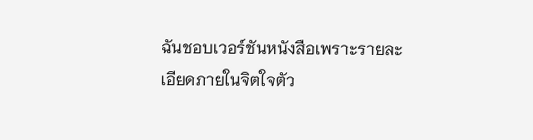ฉันชอบเวอร์ชันหนังสือเพราะรายละเอียดภายในจิตใจตัว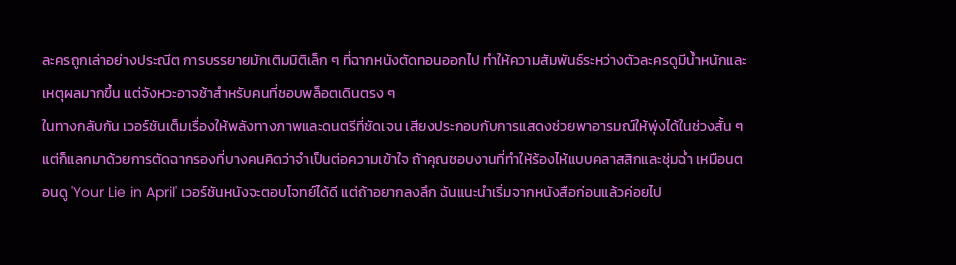ละครถูกเล่าอย่างประณีต การบรรยายมักเติมมิติเล็ก ๆ ที่ฉากหนังตัดทอนออกไป ทำให้ความสัมพันธ์ระหว่างตัวละครดูมีน้ำหนักและเหตุผลมากขึ้น แต่จังหวะอาจช้าสำหรับคนที่ชอบพล็อตเดินตรง ๆ
ในทางกลับกัน เวอร์ชันเต็มเรื่องให้พลังทางภาพและดนตรีที่ชัดเจน เสียงประกอบกับการแสดงช่วยพาอารมณ์ให้พุ่งได้ในช่วงสั้น ๆ แต่ก็แลกมาด้วยการตัดฉากรองที่บางคนคิดว่าจำเป็นต่อความเข้าใจ ถ้าคุณชอบงานที่ทำให้ร้องไห้แบบคลาสสิกและชุ่มฉ่ำ เหมือนตอนดู 'Your Lie in April' เวอร์ชันหนังจะตอบโจทย์ได้ดี แต่ถ้าอยากลงลึก ฉันแนะนำเริ่มจากหนังสือก่อนแล้วค่อยไป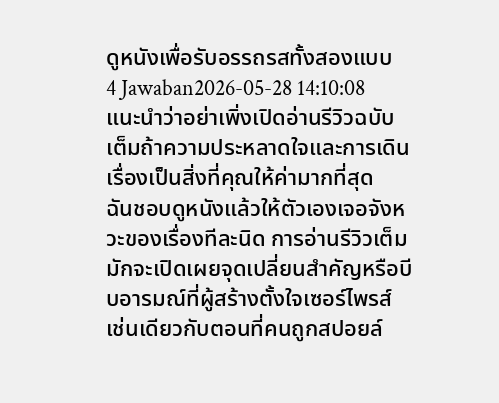ดูหนังเพื่อรับอรรถรสทั้งสองแบบ
4 Jawaban2026-05-28 14:10:08
แนะนำว่าอย่าเพิ่งเปิดอ่านรีวิวฉบับเต็มถ้าความประหลาดใจและการเดินเรื่องเป็นสิ่งที่คุณให้ค่ามากที่สุด
ฉันชอบดูหนังแล้วให้ตัวเองเจอจังหวะของเรื่องทีละนิด การอ่านรีวิวเต็มมักจะเปิดเผยจุดเปลี่ยนสำคัญหรือบีบอารมณ์ที่ผู้สร้างตั้งใจเซอร์ไพรส์ เช่นเดียวกับตอนที่คนถูกสปอยล์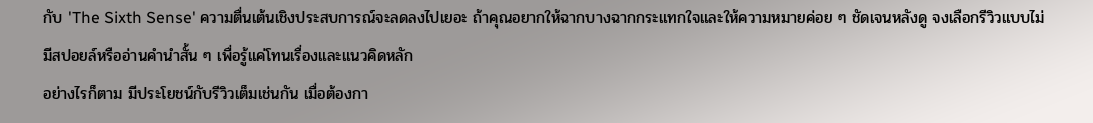กับ 'The Sixth Sense' ความตื่นเต้นเชิงประสบการณ์จะลดลงไปเยอะ ถ้าคุณอยากให้ฉากบางฉากกระแทกใจและให้ความหมายค่อย ๆ ชัดเจนหลังดู จงเลือกรีวิวแบบไม่มีสปอยล์หรืออ่านคำนำสั้น ๆ เพื่อรู้แค่โทนเรื่องและแนวคิดหลัก
อย่างไรก็ตาม มีประโยชน์กับรีวิวเต็มเช่นกัน เมื่อต้องกา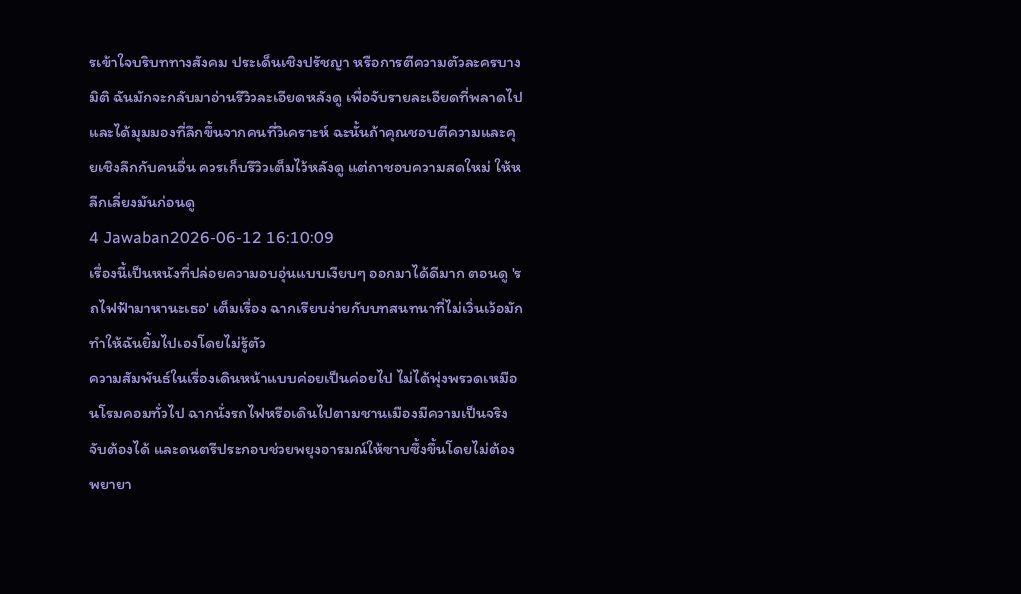รเข้าใจบริบททางสังคม ประเด็นเชิงปรัชญา หรือการตีความตัวละครบางมิติ ฉันมักจะกลับมาอ่านรีวิวละเอียดหลังดู เพื่อจับรายละเอียดที่พลาดไป และได้มุมมองที่ลึกขึ้นจากคนที่วิเคราะห์ ฉะนั้นถ้าคุณชอบตีความและคุยเชิงลึกกับคนอื่น ควรเก็บรีวิวเต็มไว้หลังดู แต่ถาชอบความสดใหม่ ให้หลีกเลี่ยงมันก่อนดู
4 Jawaban2026-06-12 16:10:09
เรื่องนี้เป็นหนังที่ปล่อยความอบอุ่นแบบเงียบๆ ออกมาได้ดีมาก ตอนดู 'รถไฟฟ้ามาหานะเธอ' เต็มเรื่อง ฉากเรียบง่ายกับบทสนทนาที่ไม่เวิ่นเว้อมักทำให้ฉันยิ้มไปเองโดยไม่รู้ตัว
ความสัมพันธ์ในเรื่องเดินหน้าแบบค่อยเป็นค่อยไป ไม่ได้พุ่งพรวดเหมือนโรมคอมทั่วไป ฉากนั่งรถไฟหรือเดินไปตามชานเมืองมีความเป็นจริงจับต้องได้ และดนตรีประกอบช่วยพยุงอารมณ์ให้ซาบซึ้งขึ้นโดยไม่ต้องพยายา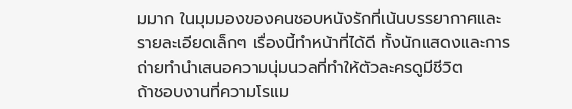มมาก ในมุมมองของคนชอบหนังรักที่เน้นบรรยากาศและรายละเอียดเล็กๆ เรื่องนี้ทำหน้าที่ได้ดี ทั้งนักแสดงและการถ่ายทำนำเสนอความนุ่มนวลที่ทำให้ตัวละครดูมีชีวิต
ถ้าชอบงานที่ความโรแม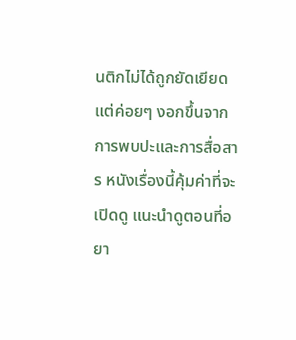นติกไม่ได้ถูกยัดเยียด แต่ค่อยๆ งอกขึ้นจากการพบปะและการสื่อสาร หนังเรื่องนี้คุ้มค่าที่จะเปิดดู แนะนำดูตอนที่อยา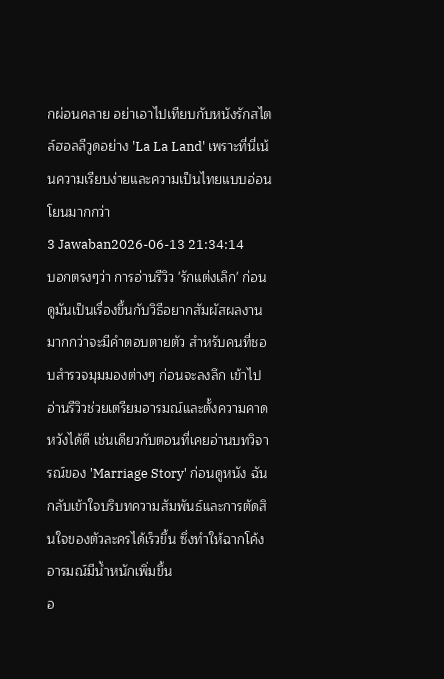กผ่อนคลาย อย่าเอาไปเทียบกับหนังรักสไตล์ฮอลลีวูดอย่าง 'La La Land' เพราะที่นี่เน้นความเรียบง่ายและความเป็นไทยแบบอ่อนโยนมากกว่า
3 Jawaban2026-06-13 21:34:14
บอกตรงๆว่า การอ่านรีวิว 'รักแต่งเลิก' ก่อนดูมันเป็นเรื่องขึ้นกับวิธีอยากสัมผัสผลงานมากกว่าจะมีคำตอบตายตัว สำหรับคนที่ชอบสำรวจมุมมองต่างๆ ก่อนจะลงลึก เข้าไปอ่านรีวิวช่วยเตรียมอารมณ์และตั้งความคาดหวังได้ดี เช่นเดียวกับตอนที่เคยอ่านบทวิจารณ์ของ 'Marriage Story' ก่อนดูหนัง ฉันกลับเข้าใจบริบทความสัมพันธ์และการตัดสินใจของตัวละครได้เร็วขึ้น ซึ่งทำให้ฉากโค้งอารมณ์มีน้ำหนักเพิ่มขึ้น
อ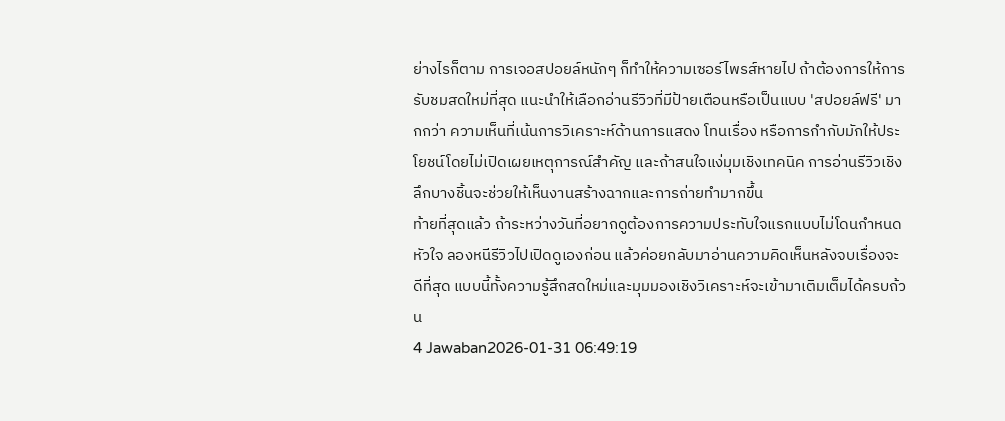ย่างไรก็ตาม การเจอสปอยล์หนักๆ ก็ทำให้ความเซอร์ไพรส์หายไป ถ้าต้องการให้การรับชมสดใหม่ที่สุด แนะนำให้เลือกอ่านรีวิวที่มีป้ายเตือนหรือเป็นแบบ 'สปอยล์ฟรี' มากกว่า ความเห็นที่เน้นการวิเคราะห์ด้านการแสดง โทนเรื่อง หรือการกำกับมักให้ประโยชน์โดยไม่เปิดเผยเหตุการณ์สำคัญ และถ้าสนใจแง่มุมเชิงเทคนิค การอ่านรีวิวเชิงลึกบางชิ้นจะช่วยให้เห็นงานสร้างฉากและการถ่ายทำมากขึ้น
ท้ายที่สุดแล้ว ถ้าระหว่างวันที่อยากดูต้องการความประทับใจแรกแบบไม่โดนกำหนดหัวใจ ลองหนีรีวิวไปเปิดดูเองก่อน แล้วค่อยกลับมาอ่านความคิดเห็นหลังจบเรื่องจะดีที่สุด แบบนี้ทั้งความรู้สึกสดใหม่และมุมมองเชิงวิเคราะห์จะเข้ามาเติมเต็มได้ครบถ้วน
4 Jawaban2026-01-31 06:49:19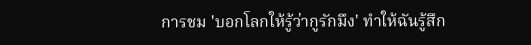การชม 'บอกโลกให้รู้ว่ากูรักมึง' ทำให้ฉันรู้สึก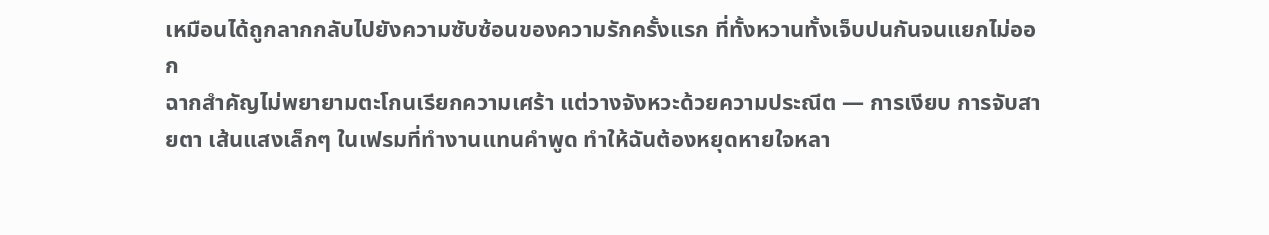เหมือนได้ถูกลากกลับไปยังความซับซ้อนของความรักครั้งแรก ที่ทั้งหวานทั้งเจ็บปนกันจนแยกไม่ออก
ฉากสำคัญไม่พยายามตะโกนเรียกความเศร้า แต่วางจังหวะด้วยความประณีต — การเงียบ การจับสายตา เส้นแสงเล็กๆ ในเฟรมที่ทำงานแทนคำพูด ทำให้ฉันต้องหยุดหายใจหลา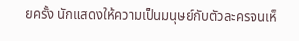ยครั้ง นักแสดงให้ความเป็นมนุษย์กับตัวละครจนเห็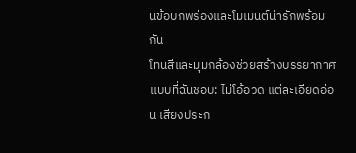นข้อบกพร่องและโมเมนต์น่ารักพร้อมกัน
โทนสีและมุมกล้องช่วยสร้างบรรยากาศแบบที่ฉันชอบ: ไม่โอ้อวด แต่ละเอียดอ่อน เสียงประก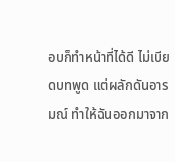อบก็ทำหน้าที่ได้ดี ไม่เบียดบทพูด แต่ผลักดันอารมณ์ ทำให้ฉันออกมาจาก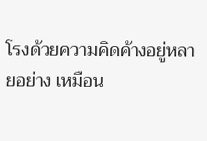โรงด้วยความคิดค้างอยู่หลายอย่าง เหมือน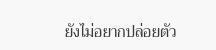ยังไม่อยากปล่อยตัว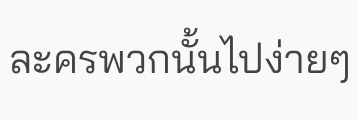ละครพวกนั้นไปง่ายๆ